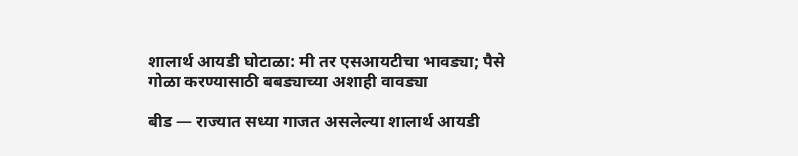शालार्थ आयडी घोटाळा: मी तर एसआयटीचा भावड्या; पैसे गोळा करण्यासाठी बबड्याच्या अशाही वावड्या

बीड — राज्यात सध्या गाजत असलेल्या शालार्थ आयडी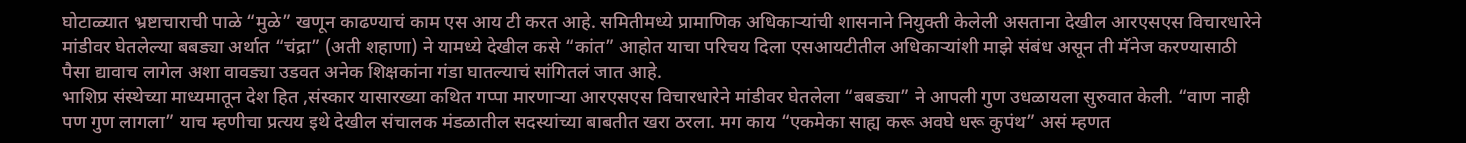घोटाळ्यात भ्रष्टाचाराची पाळे “मुळे” खणून काढण्याचं काम एस आय टी करत आहे. समितीमध्ये प्रामाणिक अधिकाऱ्यांची शासनाने नियुक्ती केलेली असताना देखील आरएसएस विचारधारेने मांडीवर घेतलेल्या बबड्या अर्थात “चंद्रा” (अती शहाणा) ने यामध्ये देखील कसे “कांत” आहोत याचा परिचय दिला एसआयटीतील अधिकाऱ्यांशी माझे संबंध असून ती मॅनेज करण्यासाठी पैसा द्यावाच लागेल अशा वावड्या उडवत अनेक शिक्षकांना गंडा घातल्याचं सांगितलं जात आहे.
भाशिप्र संस्थेच्या माध्यमातून देश हित ,संस्कार यासारख्या कथित गप्पा मारणाऱ्या आरएसएस विचारधारेने मांडीवर घेतलेला “बबड्या” ने आपली गुण उधळायला सुरुवात केली. “वाण नाही पण गुण लागला” याच म्हणीचा प्रत्यय इथे देखील संचालक मंडळातील सदस्यांच्या बाबतीत खरा ठरला. मग काय “एकमेका साह्य करू अवघे धरू कुपंथ” असं म्हणत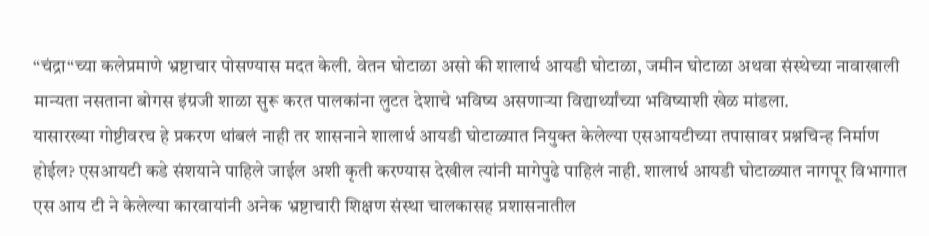“चंद्रा“च्या कलेप्रमाणे भ्रष्टाचार पोसण्यास मदत केली. वेतन घोटाळा असो की शालार्थ आयडी घोटाळा, जमीन घोटाळा अथवा संस्थेच्या नावाखाली मान्यता नसताना बोगस इंग्रजी शाळा सुरू करत पालकांना लुटत देशाचे भविष्य असणाऱ्या विद्यार्थ्यांच्या भविष्याशी खेळ मांडला.
यासारख्या गोष्टीवरच हे प्रकरण थांबलं नाही तर शासनाने शालार्थ आयडी घोटाळ्यात नियुक्त केलेल्या एसआयटीच्या तपासावर प्रश्नचिन्ह निर्माण होईल? एसआयटी कडे संशयाने पाहिले जाईल अशी कृती करण्यास देखील त्यांनी मागेपुढे पाहिलं नाही. शालार्थ आयडी घोटाळ्यात नागपूर विभागात एस आय टी ने केलेल्या कारवायांनी अनेक भ्रष्टाचारी शिक्षण संस्था चालकासह प्रशासनातील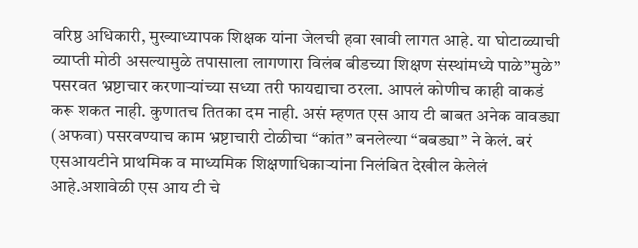वरिष्ठ अधिकारी, मुख्याध्यापक शिक्षक यांना जेलची हवा खावी लागत आहे. या घोटाळ्याची व्याप्ती मोठी असल्यामुळे तपासाला लागणारा विलंब बीडच्या शिक्षण संस्थांमध्ये पाळे”मुळे” पसरवत भ्रष्टाचार करणाऱ्यांच्या सध्या तरी फायद्याचा ठरला. आपलं कोणीच काही वाकडं करू शकत नाही. कुणातच तितका दम नाही. असं म्हणत एस आय टी बाबत अनेक वावड्या (अफवा) पसरवण्याच काम भ्रष्टाचारी टोळीचा “कांत” बनलेल्या “बबड्या” ने केलं. बरं एसआयटीने प्राथमिक व माध्यमिक शिक्षणाधिकाऱ्यांना निलंबित देखील केलेलं आहे.अशावेळी एस आय टी चे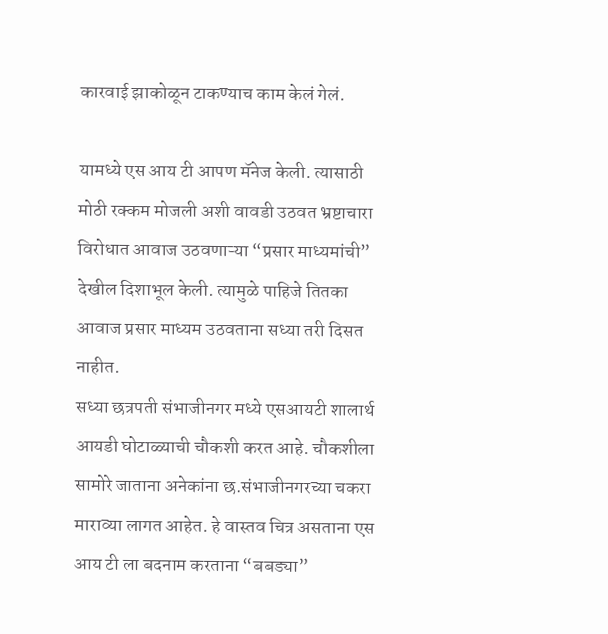कारवाई झाकोळून टाकण्याच काम केलं गेलं.

यामध्ये एस आय टी आपण मॅनेज केली. त्यासाठी मोठी रक्कम मोजली अशी वावडी उठवत भ्रष्टाचारा विरोधात आवाज उठवणाऱ्या “प्रसार माध्यमांची” देखील दिशाभूल केली. त्यामुळे पाहिजे तितका आवाज प्रसार माध्यम उठवताना सध्या तरी दिसत नाहीत.
सध्या छत्रपती संभाजीनगर मध्ये एसआयटी शालार्थ आयडी घोटाळ्याची चौकशी करत आहे. चौकशीला सामोरे जाताना अनेकांना छ.संभाजीनगरच्या चकरा माराव्या लागत आहेत. हे वास्तव चित्र असताना एस आय टी ला बदनाम करताना “बबड्या”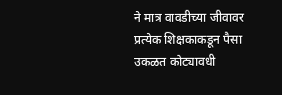ने मात्र वावडीच्या जीवावर प्रत्येक शिक्षकाकडून पैसा उकळत कोट्यावधी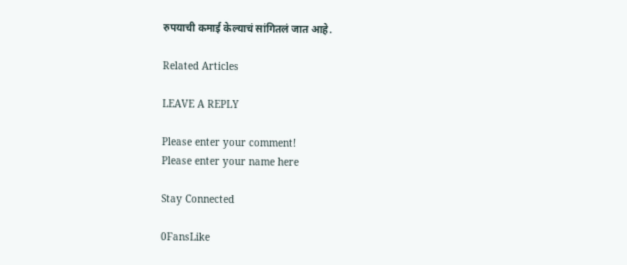रुपयाची कमाई केल्याचं सांगितलं जात आहे.

Related Articles

LEAVE A REPLY

Please enter your comment!
Please enter your name here

Stay Connected

0FansLike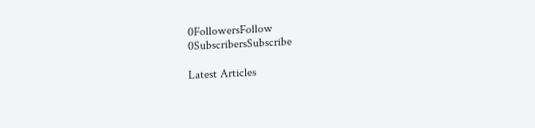0FollowersFollow
0SubscribersSubscribe

Latest Articles